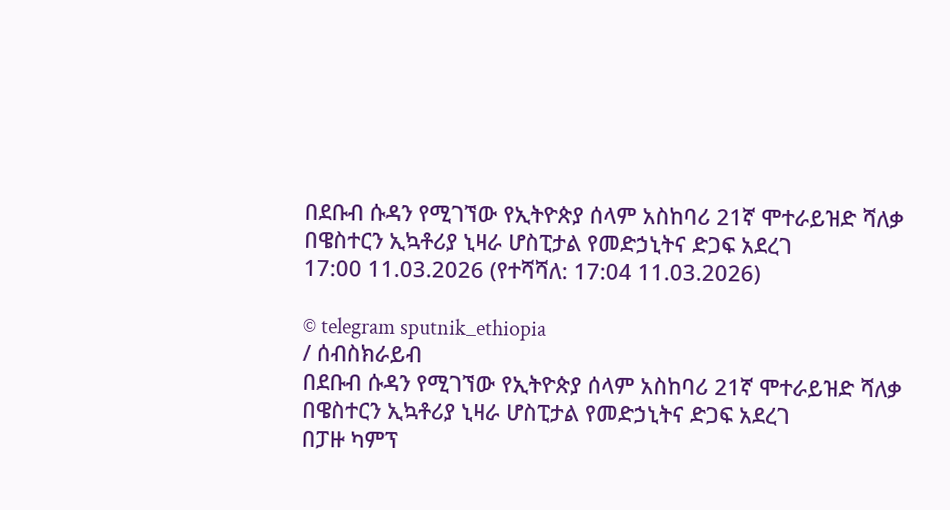በደቡብ ሱዳን የሚገኘው የኢትዮጵያ ሰላም አስከባሪ 21ኛ ሞተራይዝድ ሻለቃ በዌስተርን ኢኳቶሪያ ኒዛራ ሆስፒታል የመድኃኒትና ድጋፍ አደረገ
17:00 11.03.2026 (የተሻሻለ: 17:04 11.03.2026)

© telegram sputnik_ethiopia
/ ሰብስክራይብ
በደቡብ ሱዳን የሚገኘው የኢትዮጵያ ሰላም አስከባሪ 21ኛ ሞተራይዝድ ሻለቃ በዌስተርን ኢኳቶሪያ ኒዛራ ሆስፒታል የመድኃኒትና ድጋፍ አደረገ
በፓዙ ካምፕ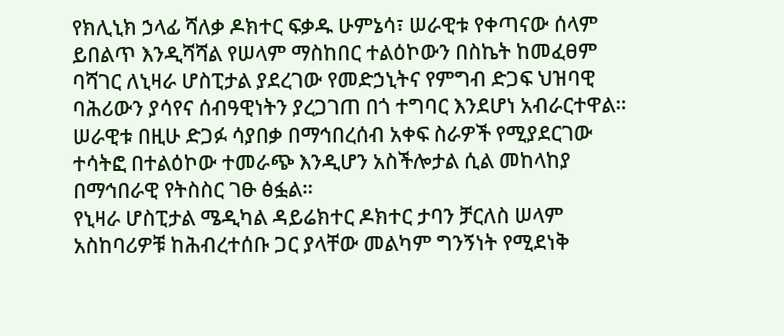የክሊኒክ ኃላፊ ሻለቃ ዶክተር ፍቃዱ ሁምኔሳ፣ ሠራዊቱ የቀጣናው ሰላም ይበልጥ እንዲሻሻል የሠላም ማስከበር ተልዕኮውን በስኬት ከመፈፀም ባሻገር ለኒዛራ ሆስፒታል ያደረገው የመድኃኒትና የምግብ ድጋፍ ህዝባዊ ባሕሪውን ያሳየና ሰብዓዊነትን ያረጋገጠ በጎ ተግባር እንደሆነ አብራርተዋል።
ሠራዊቱ በዚሁ ድጋፉ ሳያበቃ በማኅበረሰብ አቀፍ ስራዎች የሚያደርገው ተሳትፎ በተልዕኮው ተመራጭ እንዲሆን አስችሎታል ሲል መከላከያ በማኅበራዊ የትስስር ገፁ ፅፏል።
የኒዛራ ሆስፒታል ሜዲካል ዳይሬክተር ዶክተር ታባን ቻርለስ ሠላም አስከባሪዎቹ ከሕብረተሰቡ ጋር ያላቸው መልካም ግንኝነት የሚደነቅ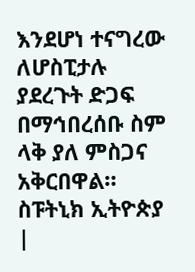እንደሆነ ተናግረው ለሆስፒታሉ ያደረጉት ድጋፍ በማኅበረሰቡ ስም ላቅ ያለ ምስጋና አቅርበዋል።
ስፑትኒክ ኢትዮጵያ |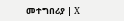መተግበሪያ | X